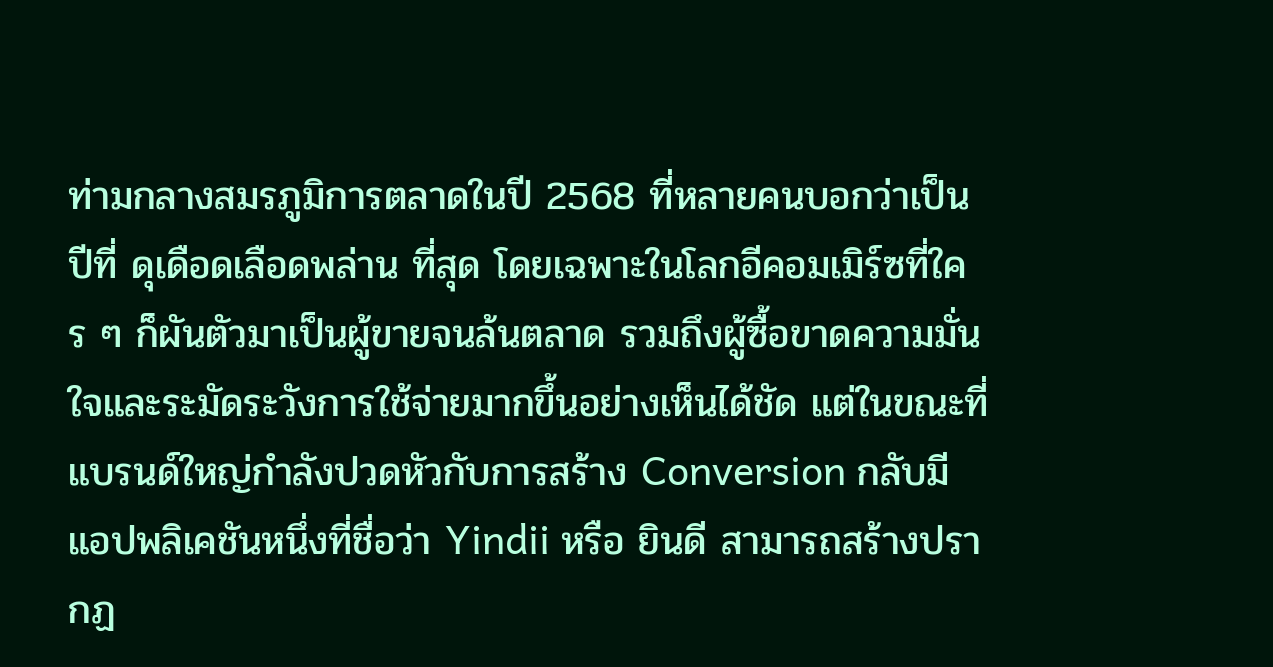ท่ามกลางสมรภูมิการตลาดในปี 2568 ที่หลายคนบอกว่าเป็นปีที่ ดุเดือดเลือดพล่าน ที่สุด โดยเฉพาะในโลกอีคอมเมิร์ซที่ใคร ๆ ก็ผันตัวมาเป็นผู้ขายจนล้นตลาด รวมถึงผู้ซื้อขาดความมั่นใจและระมัดระวังการใช้จ่ายมากขึ้นอย่างเห็นได้ชัด แต่ในขณะที่แบรนด์ใหญ่กำลังปวดหัวกับการสร้าง Conversion กลับมีแอปพลิเคชันหนึ่งที่ชื่อว่า Yindii หรือ ยินดี สามารถสร้างปรากฏ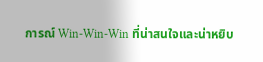การณ์ Win-Win-Win ที่น่าสนใจและน่าหยิบ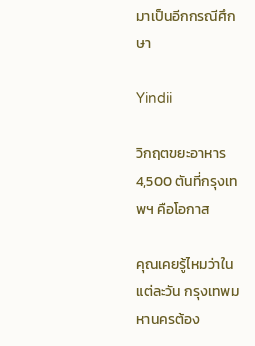มาเป็นอีกกรณีศึกษา

Yindii

วิกฤตขยะอาหาร 4,500 ตันที่กรุงเทพฯ คือโอกาส

คุณเคยรู้ไหมว่าในแต่ละวัน กรุงเทพมหานครต้อง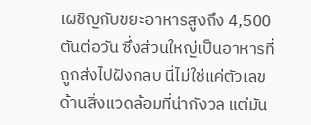เผชิญกับขยะอาหารสูงถึง 4,500 ตันต่อวัน ซึ่งส่วนใหญ่เป็นอาหารที่ถูกส่งไปฝังกลบ นี่ไม่ใช่แค่ตัวเลขด้านสิ่งแวดล้อมที่น่ากังวล แต่มัน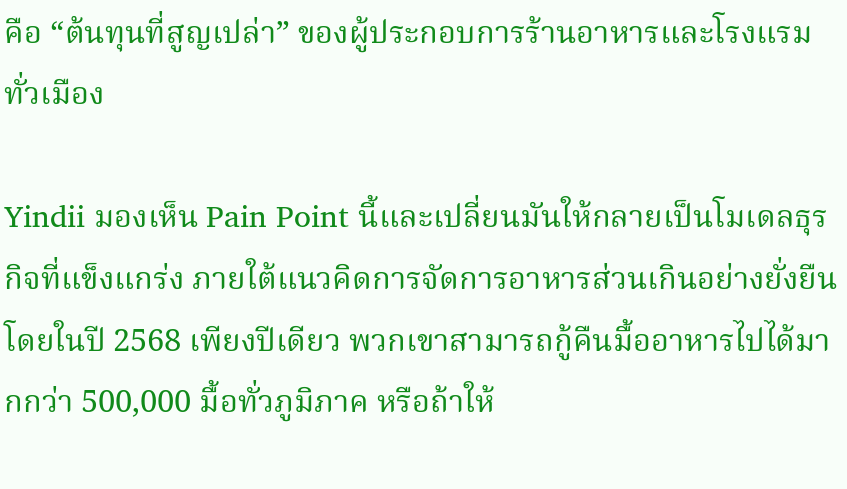คือ “ต้นทุนที่สูญเปล่า” ของผู้ประกอบการร้านอาหารและโรงแรมทั่วเมือง

Yindii มองเห็น Pain Point นี้และเปลี่ยนมันให้กลายเป็นโมเดลธุรกิจที่แข็งแกร่ง ภายใต้แนวคิดการจัดการอาหารส่วนเกินอย่างยั่งยืน โดยในปี 2568 เพียงปีเดียว พวกเขาสามารถกู้คืนมื้ออาหารไปได้มากกว่า 500,000 มื้อทั่วภูมิภาค หรือถ้าให้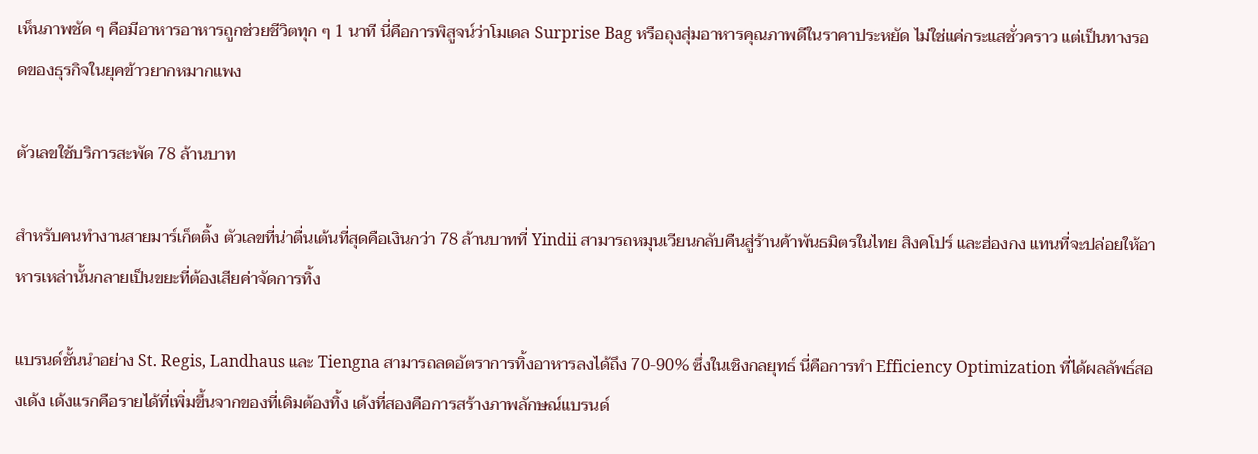เห็นภาพชัด ๆ คือมีอาหารอาหารถูกช่วยชีวิตทุก ๆ 1 นาที นี่คือการพิสูจน์ว่าโมเดล Surprise Bag หรือถุงสุ่มอาหารคุณภาพดีในราคาประหยัด ไม่ใช่แค่กระแสชั่วคราว แต่เป็นทางรอดของธุรกิจในยุคข้าวยากหมากแพง

ตัวเลขใช้บริการสะพัด 78 ล้านบาท

สำหรับคนทำงานสายมาร์เก็ตติ้ง ตัวเลขที่น่าตื่นเต้นที่สุดคือเงินกว่า 78 ล้านบาทที่ Yindii สามารถหมุนเวียนกลับคืนสู่ร้านค้าพันธมิตรในไทย สิงคโปร์ และฮ่องกง แทนที่จะปล่อยให้อาหารเหล่านั้นกลายเป็นขยะที่ต้องเสียค่าจัดการทิ้ง

แบรนด์ชั้นนำอย่าง St. Regis, Landhaus และ Tiengna สามารถลดอัตราการทิ้งอาหารลงได้ถึง 70-90% ซึ่งในเชิงกลยุทธ์ นี่คือการทำ Efficiency Optimization ที่ได้ผลลัพธ์สองเด้ง เด้งแรกคือรายได้ที่เพิ่มขึ้นจากของที่เดิมต้องทิ้ง เด้งที่สองคือการสร้างภาพลักษณ์แบรนด์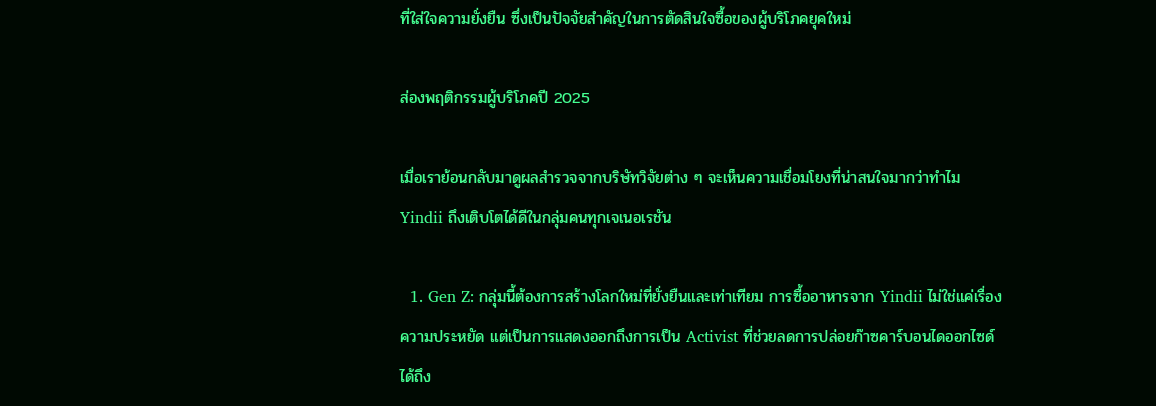ที่ใส่ใจความยั่งยืน ซึ่งเป็นปัจจัยสำคัญในการตัดสินใจซื้อของผู้บริโภคยุคใหม่

ส่องพฤติกรรมผู้บริโภคปี 2025

เมื่อเราย้อนกลับมาดูผลสำรวจจากบริษัทวิจัยต่าง ๆ จะเห็นความเชื่อมโยงที่น่าสนใจมากว่าทำไม Yindii ถึงเติบโตได้ดีในกลุ่มคนทุกเจเนอเรชัน

  1. Gen Z: กลุ่มนี้ต้องการสร้างโลกใหม่ที่ยั่งยืนและเท่าเทียม การซื้ออาหารจาก Yindii ไม่ใช่แค่เรื่องความประหยัด แต่เป็นการแสดงออกถึงการเป็น Activist ที่ช่วยลดการปล่อยก๊าซคาร์บอนไดออกไซด์ได้ถึง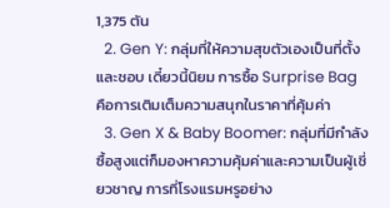1,375 ตัน
  2. Gen Y: กลุ่มที่ให้ความสุขตัวเองเป็นที่ตั้ง และชอบ เดี๋ยวนี้นิยม การซื้อ Surprise Bag คือการเติมเต็มความสนุกในราคาที่คุ้มค่า
  3. Gen X & Baby Boomer: กลุ่มที่มีกำลังซื้อสูงแต่ก็มองหาความคุ้มค่าและความเป็นผู้เชี่ยวชาญ การที่โรงแรมหรูอย่าง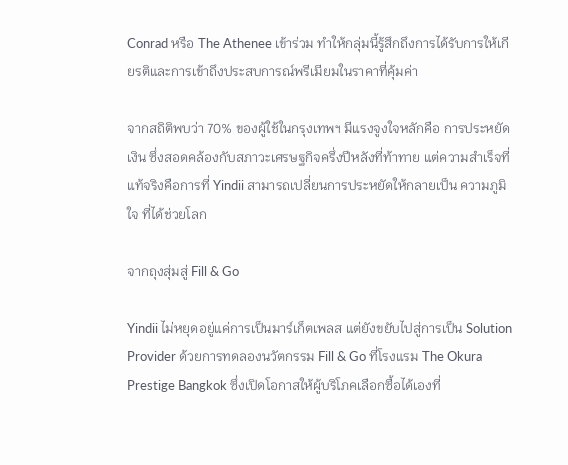Conrad หรือ The Athenee เข้าร่วม ทำให้กลุ่มนี้รู้สึกถึงการได้รับการให้เกียรติและการเข้าถึงประสบการณ์พรีเมียมในราคาที่คุ้มค่า

จากสถิติพบว่า 70% ของผู้ใช้ในกรุงเทพฯ มีแรงจูงใจหลักคือ การประหยัดเงิน ซึ่งสอดคล้องกับสภาวะเศรษฐกิจครึ่งปีหลังที่ท้าทาย แต่ความสำเร็จที่แท้จริงคือการที่ Yindii สามารถเปลี่ยนการประหยัดให้กลายเป็น ความภูมิใจ ที่ได้ช่วยโลก

จากถุงสุ่มสู่ Fill & Go

Yindii ไม่หยุดอยู่แค่การเป็นมาร์เก็ตเพลส แต่ยังขยับไปสู่การเป็น Solution Provider ด้วยการทดลองนวัตกรรม Fill & Go ที่โรงแรม The Okura Prestige Bangkok ซึ่งเปิดโอกาสให้ผู้บริโภคเลือกซื้อได้เองที่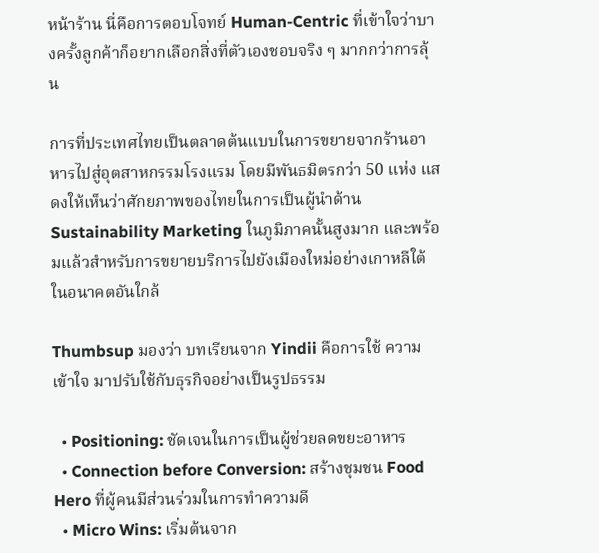หน้าร้าน นี่คือการตอบโจทย์ Human-Centric ที่เข้าใจว่าบางครั้งลูกค้าก็อยากเลือกสิ่งที่ตัวเองชอบจริง ๆ มากกว่าการลุ้น

การที่ประเทศไทยเป็นตลาดต้นแบบในการขยายจากร้านอาหารไปสู่อุตสาหกรรมโรงแรม โดยมีพันธมิตรกว่า 50 แห่ง แสดงให้เห็นว่าศักยภาพของไทยในการเป็นผู้นำด้าน Sustainability Marketing ในภูมิภาคนั้นสูงมาก และพร้อมแล้วสำหรับการขยายบริการไปยังเมืองใหม่อย่างเกาหลีใต้ในอนาคตอันใกล้

Thumbsup มองว่า บทเรียนจาก Yindii คือการใช้ ความเข้าใจ มาปรับใช้กับธุรกิจอย่างเป็นรูปธรรม

  • Positioning: ชัดเจนในการเป็นผู้ช่วยลดขยะอาหาร
  • Connection before Conversion: สร้างชุมชน Food Hero ที่ผู้คนมีส่วนร่วมในการทำความดี
  • Micro Wins: เริ่มต้นจาก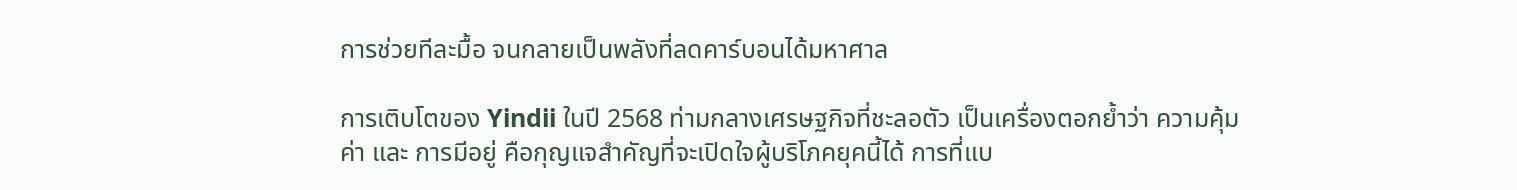การช่วยทีละมื้อ จนกลายเป็นพลังที่ลดคาร์บอนได้มหาศาล

การเติบโตของ Yindii ในปี 2568 ท่ามกลางเศรษฐกิจที่ชะลอตัว เป็นเครื่องตอกย้ำว่า ความคุ้มค่า และ การมีอยู่ คือกุญแจสำคัญที่จะเปิดใจผู้บริโภคยุคนี้ได้ การที่แบ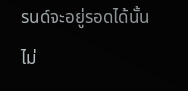รนด์จะอยู่รอดได้นั้น ไม่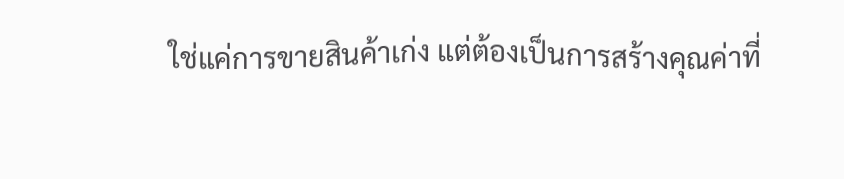ใช่แค่การขายสินค้าเก่ง แต่ต้องเป็นการสร้างคุณค่าที่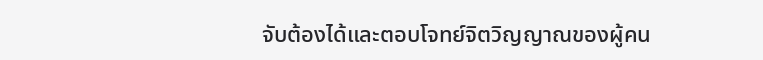จับต้องได้และตอบโจทย์จิตวิญญาณของผู้คน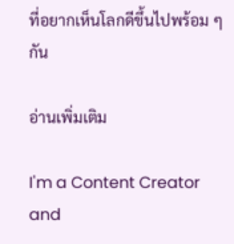ที่อยากเห็นโลกดีขึ้นไปพร้อม ๆ กัน

อ่านเพิ่มเติม

I'm a Content Creator and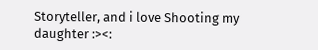Storyteller, and i love Shooting my daughter :><: